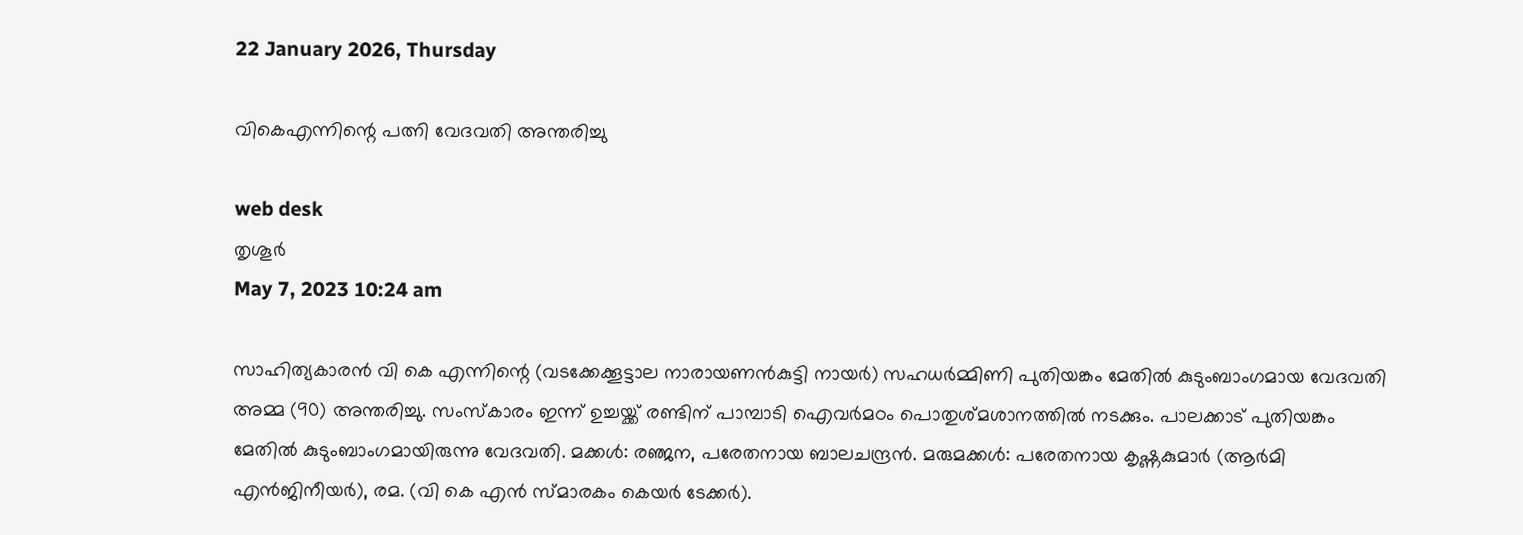22 January 2026, Thursday

വികെഎന്നിന്റെ പത്നി വേദവതി അന്തരിച്ചു

web desk
തൃശൂര്‍
May 7, 2023 10:24 am

സാഹിത്യകാരൻ വി കെ എന്നിന്റെ (വടക്കേക്കൂട്ടാല നാരായണൻകുട്ടി നായര്‍) സഹധര്‍മ്മിണി പുതിയങ്കം മേതിൽ കുടുംബാംഗമായ വേദവതി അമ്മ (90) അന്തരിച്ചു. സംസ്കാരം ഇന്ന് ഉച്ചയ്ക്ക് രണ്ടിന് പാമ്പാടി ഐവർമഠം പൊതുശ്മശാനത്തിൽ നടക്കും. പാലക്കാട് പുതിയങ്കം മേതിൽ കുടുംബാംഗമായിരുന്നു വേദവതി. മക്കൾ: രഞ്ജന, പരേതനായ ബാലചന്ദ്രൻ. മരുമക്കൾ: പരേതനായ കൃഷ്ണകുമാർ (ആർമി എൻജിനീയർ), രമ. (വി കെ എൻ സ്മാരകം കെയർ ടേക്കർ).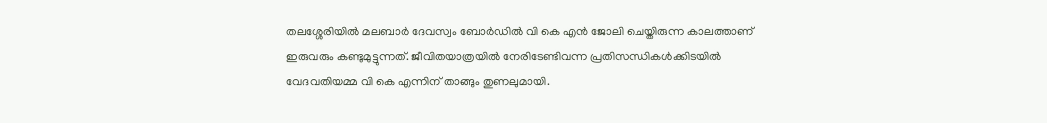തലശ്ശേരിയിൽ മലബാർ ദേവസ്വം ബോർഡിൽ വി കെ എൻ ജോലി ചെയ്തിരുന്ന കാലത്താണ് ഇരുവരും കണ്ടുമുട്ടുന്നത്. ജീവിതയാത്രയിൽ നേരിടേണ്ടിവന്ന പ്രതിസന്ധികൾക്കിടയില്‍ വേദവതിയമ്മ വി കെ എന്നിന് താങ്ങും തുണലുമായി.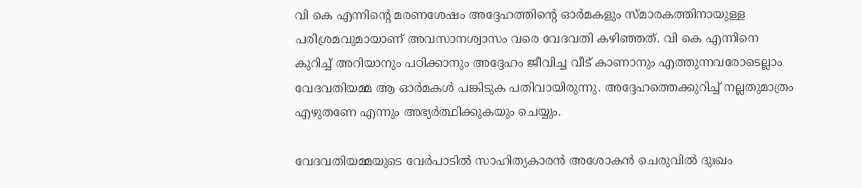വി കെ എന്നിന്റെ മരണശേഷം അദ്ദേഹത്തിന്റെ ഓർമകളും സ്മാരകത്തിനായുള്ള പരിശ്രമവുമായാണ് അവസാനശ്വാസം വരെ വേദവതി കഴിഞ്ഞത്. വി കെ എന്നിനെ കുറിച്ച് അറിയാനും പഠിക്കാനും അദ്ദേഹം ജീവിച്ച വീട് കാണാനും എത്തുന്നവരോടെല്ലാം വേദവതിയമ്മ ആ ഓർമകൾ പങ്കിടുക പതിവായിരുന്നു. അദ്ദേഹത്തെക്കുറിച്ച് നല്ലതുമാത്രം എഴുതണേ എന്നും അഭ്യർത്ഥിക്കുകയും ചെയ്യും.

വേദവതിയമ്മയുടെ വേർപാടിൽ സാഹിത്യകാരന്‍ അശോകന്‍ ചെരുവില്‍ ദുഃഖം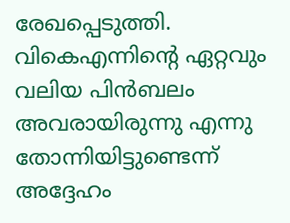രേഖപ്പെടുത്തി. വികെഎന്നിന്റെ ഏറ്റവും വലിയ പിൻബലം അവരായിരുന്നു എന്നു തോന്നിയിട്ടുണ്ടെന്ന് അദ്ദേഹം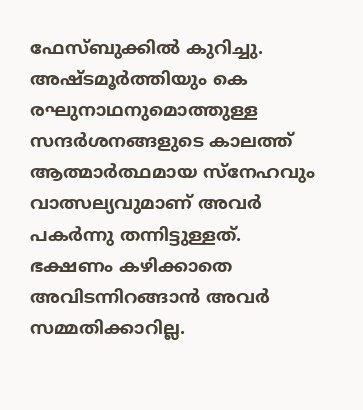ഫേസ്ബുക്കില്‍ കുറിച്ചു. അഷ്ടമൂർത്തിയും കെ രഘുനാഥനുമൊത്തുള്ള സന്ദർശനങ്ങളുടെ കാലത്ത് ആത്മാർത്ഥമായ സ്‌നേഹവും വാത്സല്യവുമാണ് അവർ പകർന്നു തന്നിട്ടുള്ളത്. ഭക്ഷണം കഴിക്കാതെ അവിടന്നിറങ്ങാൻ അവർ സമ്മതിക്കാറില്ല.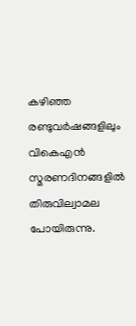കഴിഞ്ഞ രണ്ടുവർഷങ്ങളിലും വികെഎൻ സ്മരണദിനങ്ങളിൽ തിരുവില്വാമല പോയിരുന്നു.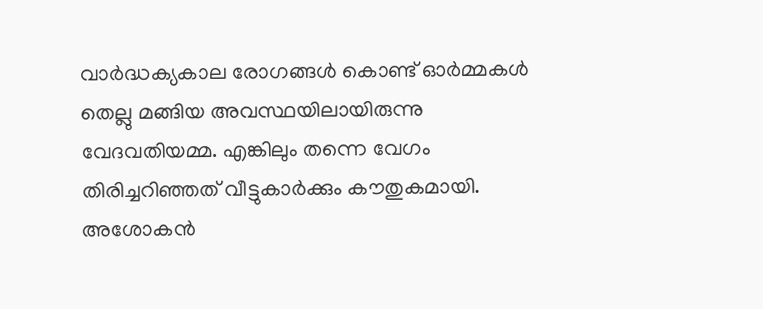വാർദ്ധക്യകാല രോഗങ്ങൾ കൊണ്ട് ഓർമ്മകൾ തെല്ലു മങ്ങിയ അവസ്ഥയിലായിരുന്നു വേദവതിയമ്മ. എങ്കിലും തന്നെ വേഗം തിരിച്ചറിഞ്ഞത് വീട്ടുകാർക്കും കൗതുകമായി. അശോകന്‍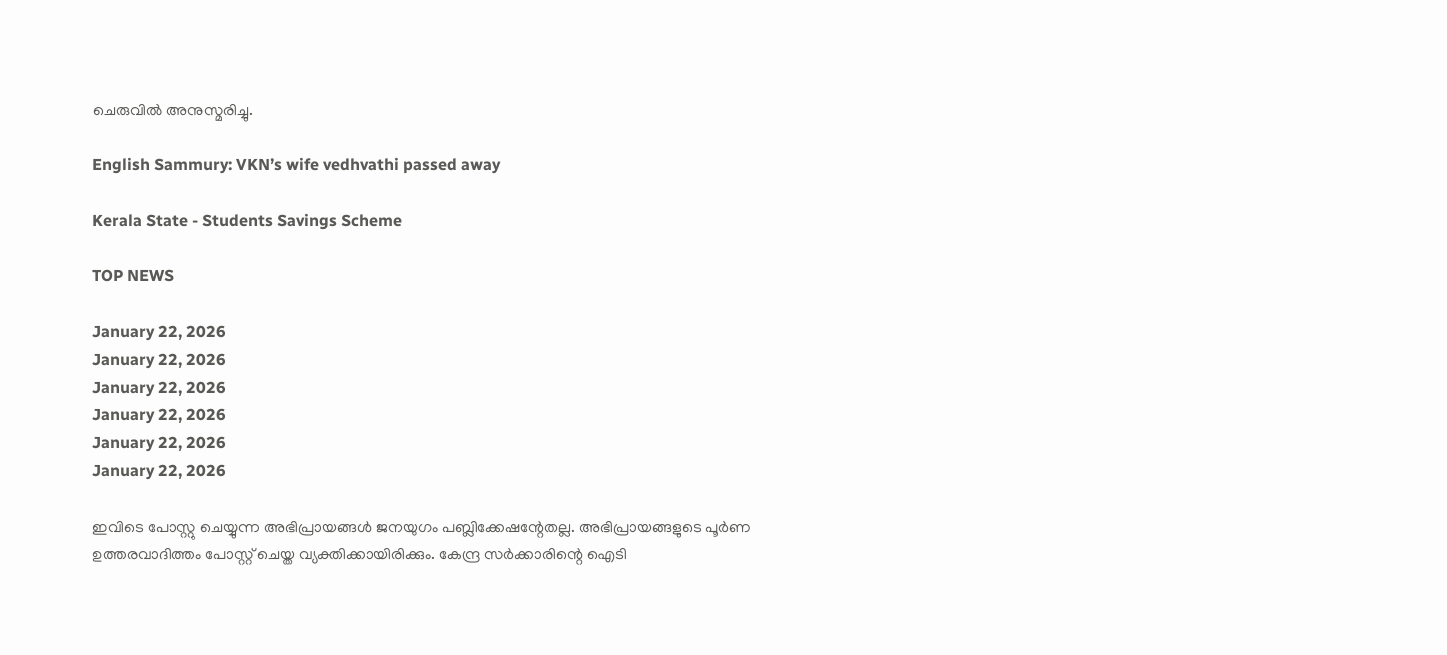ചെരുവില്‍ അനുസ്മരിച്ചു.

English Sammury: VKN’s wife vedhvathi passed away

Kerala State - Students Savings Scheme

TOP NEWS

January 22, 2026
January 22, 2026
January 22, 2026
January 22, 2026
January 22, 2026
January 22, 2026

ഇവിടെ പോസ്റ്റു ചെയ്യുന്ന അഭിപ്രായങ്ങള്‍ ജനയുഗം പബ്ലിക്കേഷന്റേതല്ല. അഭിപ്രായങ്ങളുടെ പൂര്‍ണ ഉത്തരവാദിത്തം പോസ്റ്റ് ചെയ്ത വ്യക്തിക്കായിരിക്കും. കേന്ദ്ര സര്‍ക്കാരിന്റെ ഐടി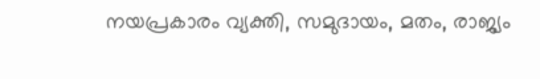നയപ്രകാരം വ്യക്തി, സമുദായം, മതം, രാജ്യം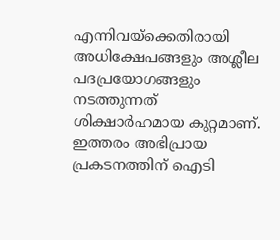എന്നിവയ്‌ക്കെതിരായി അധിക്ഷേപങ്ങളും അശ്ലീല പദപ്രയോഗങ്ങളും നടത്തുന്നത് ശിക്ഷാര്‍ഹമായ കുറ്റമാണ്. ഇത്തരം അഭിപ്രായ പ്രകടനത്തിന് ഐടി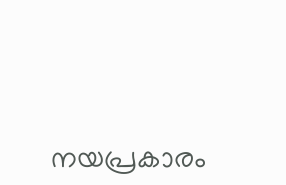നയപ്രകാരം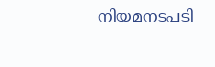നിയമനടപടി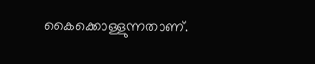കൈക്കൊള്ളുന്നതാണ്.